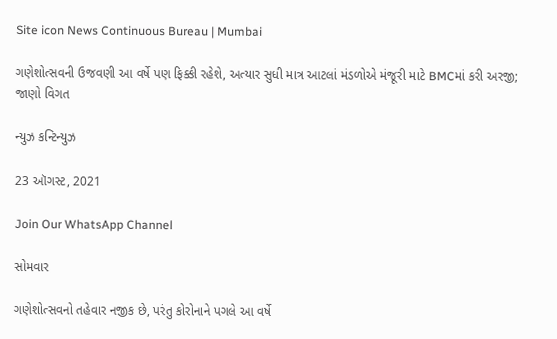Site icon News Continuous Bureau | Mumbai

ગણેશોત્સવની ઉજવણી આ વર્ષે પણ ફિક્કી રહેશે, અત્યાર સુધી માત્ર આટલાં મંડળોએ મંજૂરી માટે BMCમાં કરી અરજી; જાણો વિગત

ન્યુઝ કન્ટિન્યુઝ

23 ઑગસ્ટ, 2021

Join Our WhatsApp Channel

સોમવાર

ગણેશોત્સવનો તહેવાર નજીક છે, પરંતુ કોરોનાને પગલે આ વર્ષે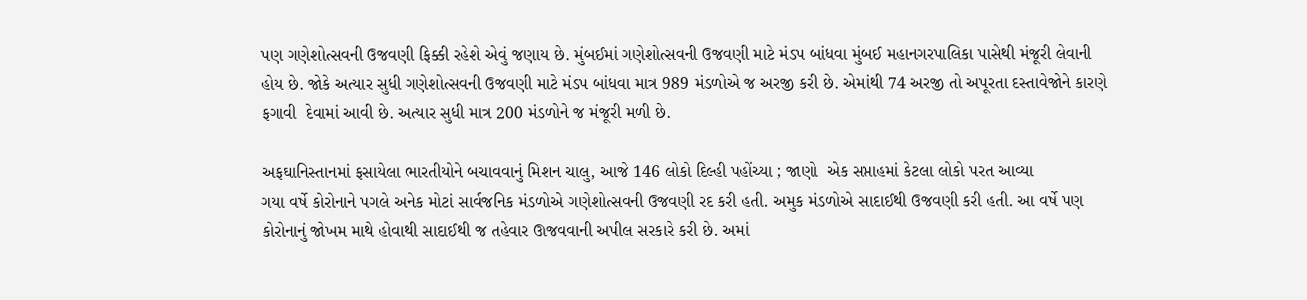પણ ગણેશોત્સવની ઉજવણી ફિક્કી રહેશે એવું જણાય છે. મુંબઈમાં ગણેશોત્સવની ઉજવણી માટે મંડપ બાંધવા મુંબઈ મહાનગરપાલિકા પાસેથી મંજૂરી લેવાની હોય છે. જોકે અત્યાર સુધી ગણેશોત્સવની ઉજવણી માટે મંડપ બાંધવા માત્ર 989 મંડળોએ જ અરજી કરી છે. એમાંથી 74 અરજી તો અપૂરતા દસ્તાવેજોને કારણે ફગાવી  દેવામાં આવી છે. અત્યાર સુધી માત્ર 200 મંડળોને જ મંજૂરી મળી છે.

અફઘાનિસ્તાનમાં ફસાયેલા ભારતીયોને બચાવવાનું મિશન ચાલુ, આજે 146 લોકો દિલ્હી પહોંચ્યા ; જાણો  એક સપ્તાહમાં કેટલા લોકો પરત આવ્યા
ગયા વર્ષે કોરોનાને પગલે અનેક મોટાં સાર્વજનિક મંડળોએ ગણેશોત્સવની ઉજવણી રદ કરી હતી. અમુક મંડળોએ સાદાઈથી ઉજવણી કરી હતી. આ વર્ષે પણ કોરોનાનું જોખમ માથે હોવાથી સાદાઈથી જ તહેવાર ઊજવવાની અપીલ સરકારે કરી છે. અમાં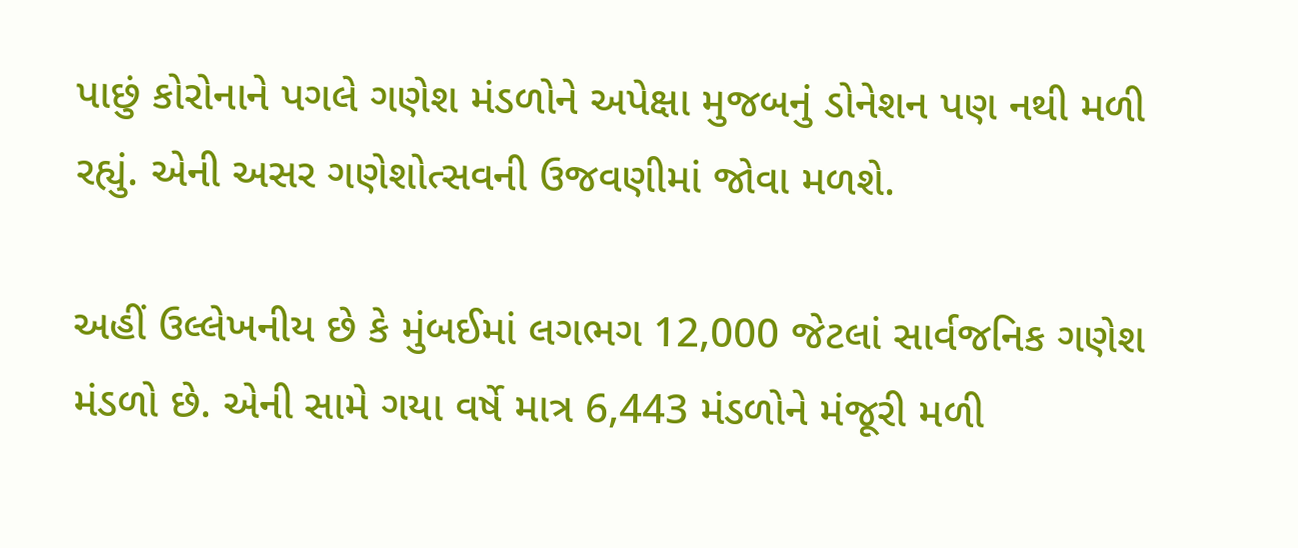પાછું કોરોનાને પગલે ગણેશ મંડળોને અપેક્ષા મુજબનું ડોનેશન પણ નથી મળી રહ્યું. એની અસર ગણેશોત્સવની ઉજવણીમાં જોવા મળશે.

અહીં ઉલ્લેખનીય છે કે મુંબઈમાં લગભગ 12,000 જેટલાં સાર્વજનિક ગણેશ મંડળો છે. એની સામે ગયા વર્ષે માત્ર 6,443 મંડળોને મંજૂરી મળી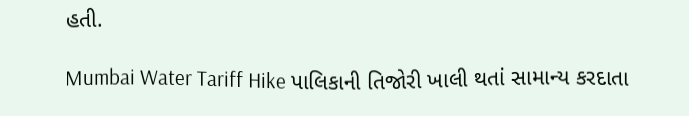હતી.

Mumbai Water Tariff Hike પાલિકાની તિજોરી ખાલી થતાં સામાન્ય કરદાતા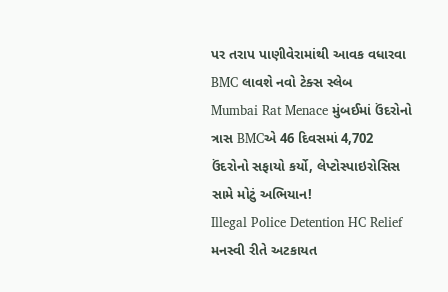પર તરાપ પાણીવેરામાંથી આવક વધારવા BMC લાવશે નવો ટેક્સ સ્લેબ
Mumbai Rat Menace મુંબઈમાં ઉંદરોનો ત્રાસ BMCએ 46 દિવસમાં 4,702 ઉંદરોનો સફાયો કર્યો, લેપ્ટોસ્પાઇરોસિસ સામે મોટું અભિયાન!
Illegal Police Detention HC Relief મનસ્વી રીતે અટકાયત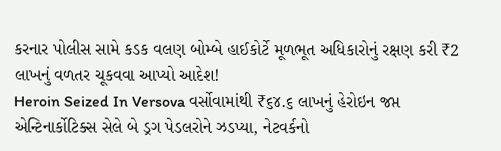કરનાર પોલીસ સામે કડક વલણ બોમ્બે હાઈકોર્ટે મૂળભૂત અધિકારોનું રક્ષણ કરી ₹2 લાખનું વળતર ચૂકવવા આપ્યો આદેશ!
Heroin Seized In Versova વર્સોવામાંથી ₹૬૪.૬ લાખનું હેરોઇન જપ્ત એન્ટિનાર્કોટિક્સ સેલે બે ડ્રગ પેડલરોને ઝડપ્યા, નેટવર્કનો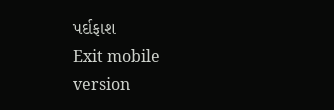પર્દાફાશ
Exit mobile version